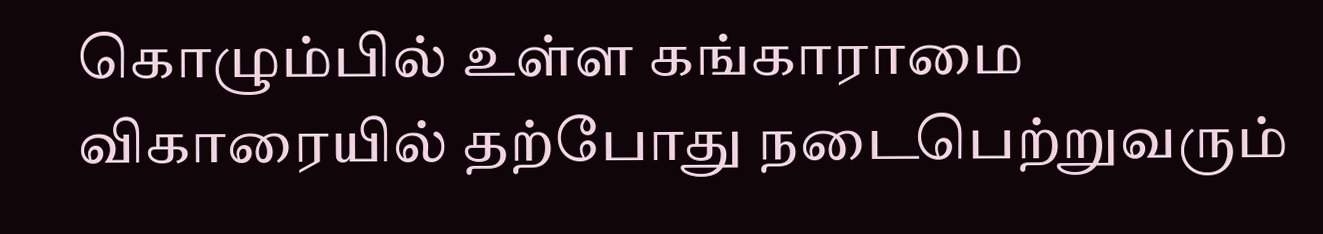கொழும்பில் உள்ள கங்காராமை விகாரையில் தற்போது நடைபெற்றுவரும்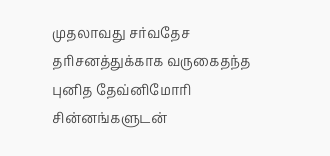முதலாவது சர்வதேச தரிசனத்துக்காக வருகைதந்த புனித தேவ்னிமோரி சின்னங்களுடன்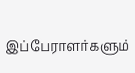இப்பேராளர்களும்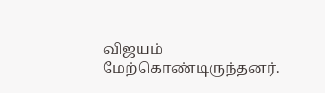விஜயம் மேற்கொண்டிருந்தனர்.